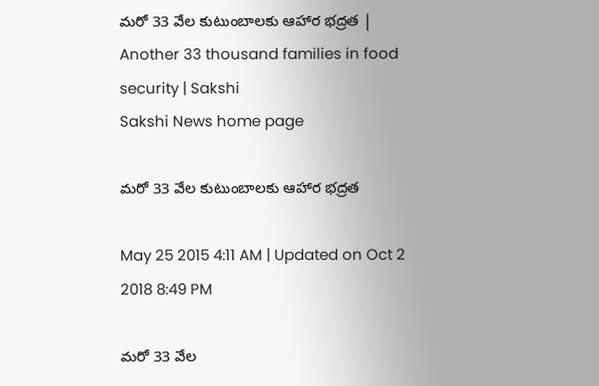మరో 33 వేల కుటుంబాలకు ఆహార భద్రత | Another 33 thousand families in food security | Sakshi
Sakshi News home page

మరో 33 వేల కుటుంబాలకు ఆహార భద్రత

May 25 2015 4:11 AM | Updated on Oct 2 2018 8:49 PM

మరో 33 వేల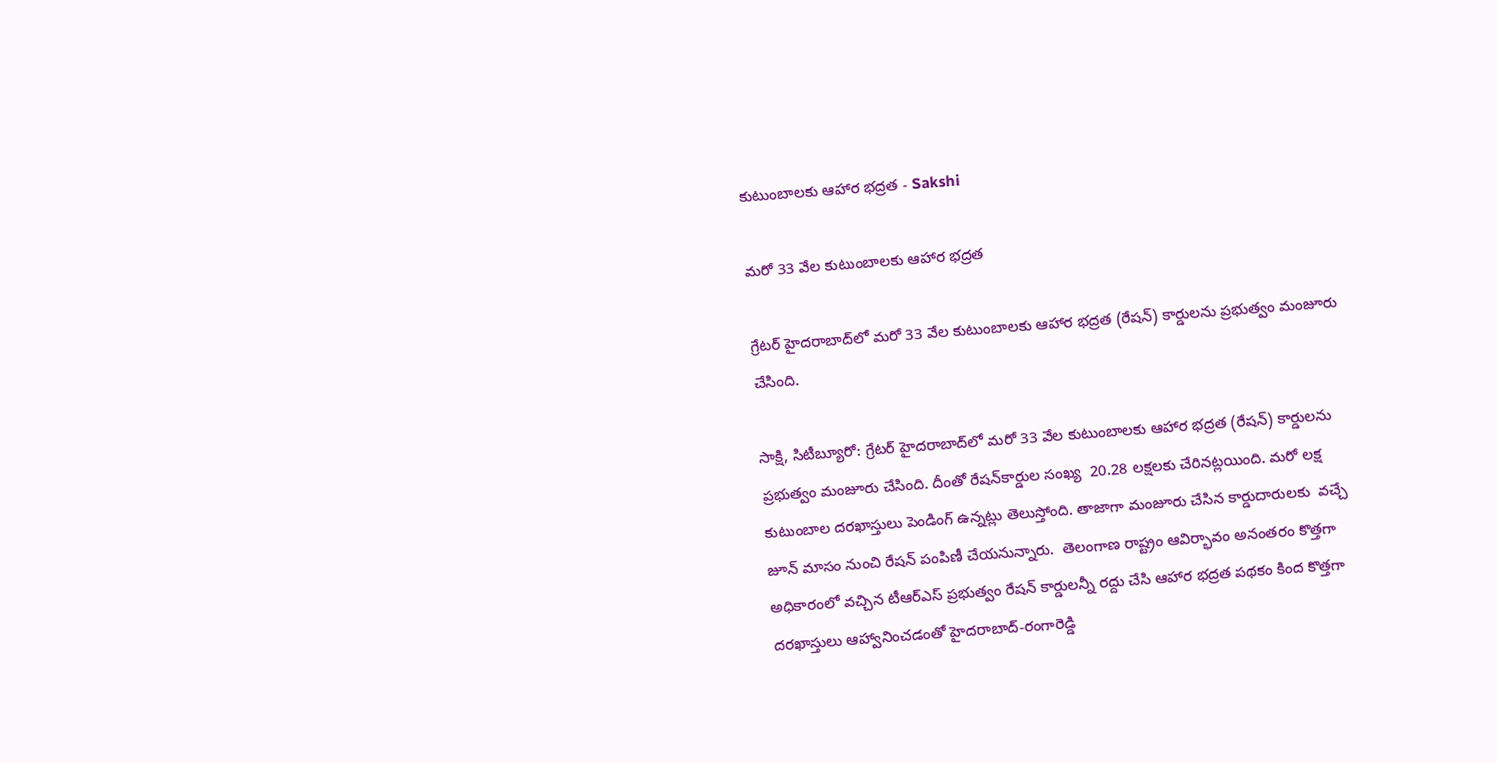కుటుంబాలకు ఆహార భద్రత - Sakshi

మరో 33 వేల కుటుంబాలకు ఆహార భద్రత

గ్రేటర్ హైదరాబాద్‌లో మరో 33 వేల కుటుంబాలకు ఆహార భద్రత (రేషన్) కార్డులను ప్రభుత్వం మంజూరు చేసింది.

సాక్షి, సిటీబ్యూరో: గ్రేటర్ హైదరాబాద్‌లో మరో 33 వేల కుటుంబాలకు ఆహార భద్రత (రేషన్) కార్డులను ప్రభుత్వం మంజూరు చేసింది. దీంతో రేషన్‌కార్డుల సంఖ్య  20.28 లక్షలకు చేరినట్లయింది. మరో లక్ష కుటుంబాల దరఖాస్తులు పెండింగ్ ఉన్నట్లు తెలుస్తోంది. తాజాగా మంజూరు చేసిన కార్డుదారులకు  వచ్చే జూన్ మాసం నుంచి రేషన్ పంపిణీ చేయనున్నారు.  తెలంగాణ రాష్ట్రం ఆవిర్భావం అనంతరం కొత్తగా అధికారంలో వచ్చిన టీఆర్‌ఎస్ ప్రభుత్వం రేషన్ కార్డులన్నీ రద్దు చేసి ఆహార భద్రత పథకం కింద కొత్తగా దరఖాస్తులు ఆహ్వానించడంతో హైదరాబాద్-రంగారెడ్డి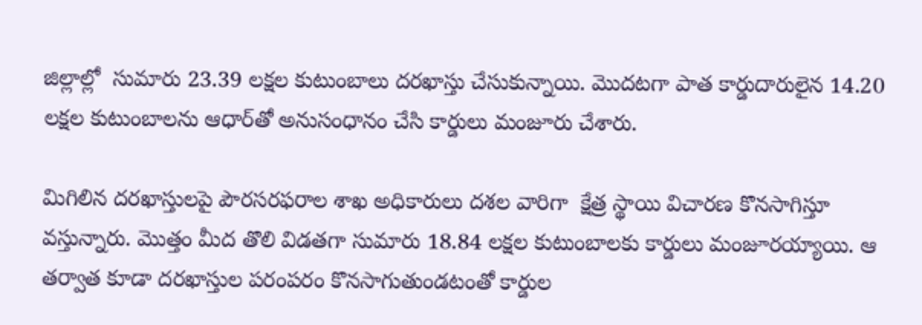జిల్లాల్లో  సుమారు 23.39 లక్షల కుటుంబాలు దరఖాస్తు చేసుకున్నాయి. మొదటగా పాత కార్డుదారులైన 14.20 లక్షల కుటుంబాలను ఆధార్‌తో అనుసంధానం చేసి కార్డులు మంజూరు చేశారు.

మిగిలిన దరఖాస్తులపై పౌరసరఫరాల శాఖ అధికారులు దశల వారిగా  క్షేత్ర స్థాయి విచారణ కొనసాగిస్తూ వస్తున్నారు. మొత్తం మీద తొలి విడతగా సుమారు 18.84 లక్షల కుటుంబాలకు కార్డులు మంజూరయ్యాయి. ఆ తర్వాత కూడా దరఖాస్తుల పరంపరం కొనసాగుతుండటంతో కార్డుల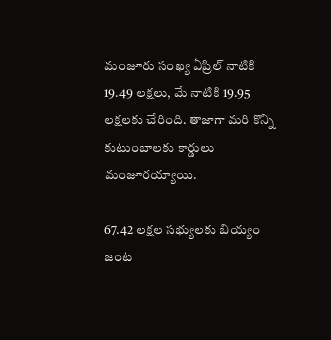మంజూరు సంఖ్య ఏప్రిల్ నాటికి 19.49 లక్షలు, మే నాటికి 19.95 లక్షలకు చేరింది. తాజాగా మరి కొన్ని కుటుంబాలకు కార్డులు మంజూరయ్యాయి.

67.42 లక్షల సభ్యులకు బియ్యం
జంట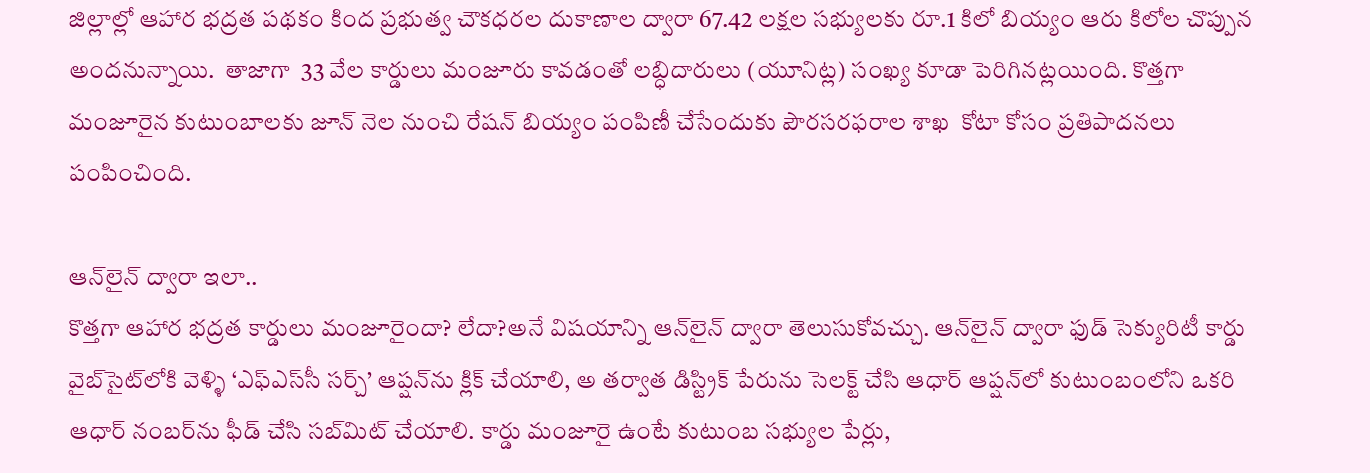జిల్లాల్లో ఆహార భద్రత పథకం కింద ప్రభుత్వ చౌకధరల దుకాణాల ద్వారా 67.42 లక్షల సభ్యులకు రూ.1 కిలో బియ్యం ఆరు కిలోల చొప్పున అందనున్నాయి.  తాజాగా  33 వేల కార్డులు మంజూరు కావడంతో లబ్ధిదారులు (యూనిట్ల) సంఖ్య కూడా పెరిగినట్లయింది. కొత్తగా మంజూరైన కుటుంబాలకు జూన్ నెల నుంచి రేషన్ బియ్యం పంపిణీ చేసేందుకు పౌరసరఫరాల శాఖ  కోటా కోసం ప్రతిపాదనలు పంపించింది.

ఆన్‌లైన్ ద్వారా ఇలా..
కొత్తగా ఆహార భద్రత కార్డులు మంజూరైందా? లేదా?అనే విషయాన్ని ఆన్‌లైన్ ద్వారా తెలుసుకోవచ్చు. ఆన్‌లైన్ ద్వారా ఫుడ్ సెక్యురిటీ కార్డు వైబ్‌సైట్‌లోకి వెళ్ళి ‘ఎఫ్‌ఎస్‌సీ సర్చ్’ ఆప్షన్‌ను క్లిక్ చేయాలి, అ తర్వాత డిస్ట్రిక్ పేరును సెలక్ట్ చేసి ఆధార్ ఆప్షన్‌లో కుటుంబంలోని ఒకరి ఆధార్ నంబర్‌ను ఫీడ్ చేసి సబ్‌మిట్ చేయాలి. కార్డు మంజూరై ఉంటే కుటుంబ సభ్యుల పేర్లు,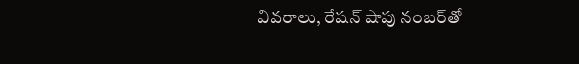వివరాలు, రేషన్ షాపు నంబర్‌తో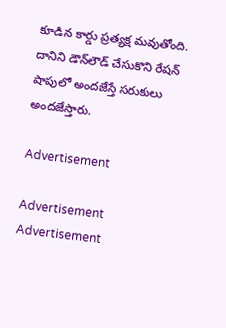కూడిన కార్డు ప్రత్యక్ష మవుతోంది. దానిని డౌన్‌లౌడ్ చేసుకొని రేషన్ షాపులో అందజేస్తే సరుకులు అందజేస్తారు.

Advertisement

Advertisement
Advertisement